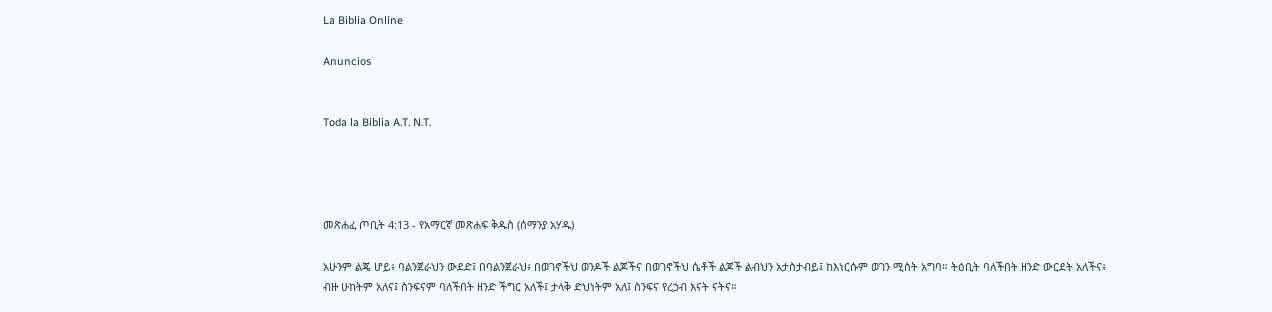La Biblia Online

Anuncios


Toda la Biblia A.T. N.T.




መጽሐፈ ጦቢት 4:13 - የአማርኛ መጽሐፍ ቅዱስ (ሰማንያ አሃዱ)

አሁንም ልጄ ሆይ፥ ባልንጀራህን ውደድ፤ በባልንጀራህ፥ በወገኖችህ ወንዶች ልጆችና በወገኖችህ ሴቶች ልጆች ልብህን አታስታብይ፤ ከእነርሱም ወገን ሚስት አግባ። ትዕቢት ባለችበት ዘንድ ውርደት አለችና፥ ብዙ ሁከትም አለና፤ ስንፍናም ባለችበት ዘንድ ችግር አለች፤ ታላቅ ድህነትም አለ፤ ስንፍና የረኃብ እናት ናትና።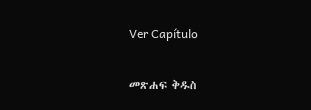Ver Capítulo

መጽሐፍ ቅዱስ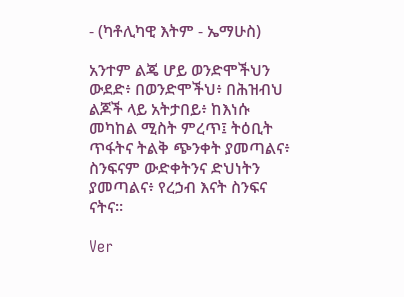- (ካቶሊካዊ እትም - ኤማሁስ)

አንተም ልጄ ሆይ ወንድሞችህን ውደድ፥ በወንድሞችህ፥ በሕዝብህ ልጆች ላይ አትታበይ፥ ከእነሱ መካከል ሚስት ምረጥ፤ ትዕቢት ጥፋትና ትልቅ ጭንቀት ያመጣልና፥ ስንፍናም ውድቀትንና ድህነትን ያመጣልና፥ የረኃብ እናት ስንፍና ናትና።

Ver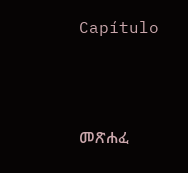Capítulo



መጽሐፈ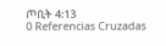ጦቢት 4:13
0 Referencias Cruzadas